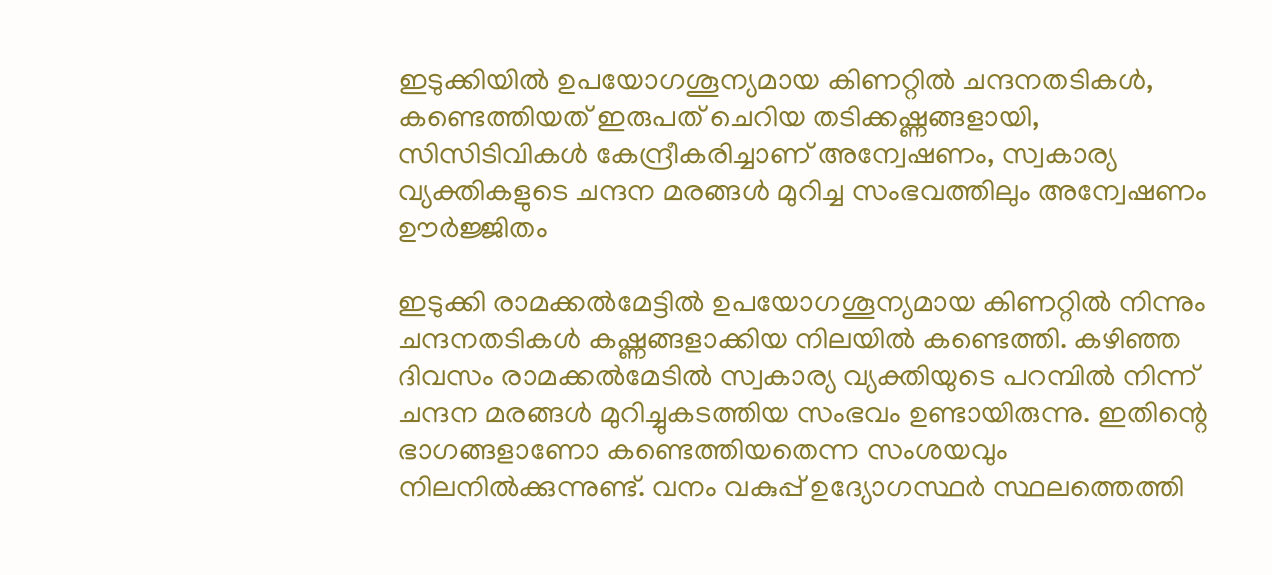ഇടുക്കിയിൽ ഉപയോഗശൂന്യമായ കിണറ്റിൽ ചന്ദനതടികൾ, കണ്ടെത്തിയത് ഇരുപത് ചെറിയ തടിക്കഷ്ണങ്ങളായി, സിസിടിവികൾ കേന്ദ്രീകരിച്ചാണ് അന്വേഷണം, സ്വകാര്യ വ്യക്തികളുടെ ചന്ദന മരങ്ങൾ മുറിച്ച സംഭവത്തിലും അന്വേഷണം ഊർജ്ജിതം

ഇടുക്കി രാമക്കൽമേട്ടിൽ ഉപയോഗശൂന്യമായ കിണറ്റിൽ നിന്നും ചന്ദനതടികൾ കഷ്ണങ്ങളാക്കിയ നിലയിൽ കണ്ടെത്തി. കഴിഞ്ഞ ദിവസം രാമക്കൽമേടിൽ സ്വകാര്യ വ്യക്തിയുടെ പറമ്പിൽ നിന്ന് ചന്ദന മരങ്ങൾ മുറിച്ചുകടത്തിയ സംഭവം ഉണ്ടായിരുന്നു. ഇതിന്റെ ഭാഗങ്ങളാണോ കണ്ടെത്തിയതെന്ന സംശയവും നിലനിൽക്കുന്നുണ്ട്. വനം വകുപ്പ് ഉദ്യോഗസ്ഥർ സ്ഥലത്തെത്തി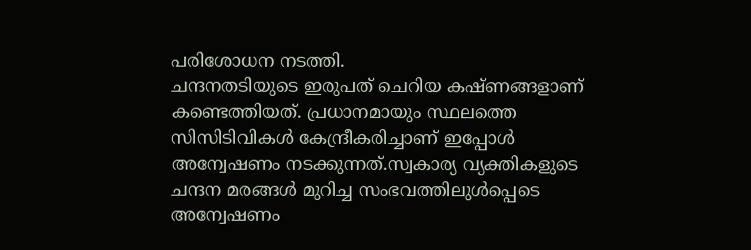പരിശോധന നടത്തി.
ചന്ദനതടിയുടെ ഇരുപത് ചെറിയ കഷ്ണങ്ങളാണ് കണ്ടെത്തിയത്. പ്രധാനമായും സ്ഥലത്തെ സിസിടിവികൾ കേന്ദ്രീകരിച്ചാണ് ഇപ്പോൾ അന്വേഷണം നടക്കുന്നത്.സ്വകാര്യ വ്യക്തികളുടെ ചന്ദന മരങ്ങൾ മുറിച്ച സംഭവത്തിലുൾപ്പെടെ അന്വേഷണം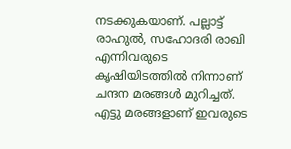നടക്കുകയാണ്. പല്ലാട്ട് രാഹുൽ, സഹോദരി രാഖി എന്നിവരുടെ കൃഷിയിടത്തിൽ നിന്നാണ് ചന്ദന മരങ്ങൾ മുറിച്ചത്.
എട്ടു മരങ്ങളാണ് ഇവരുടെ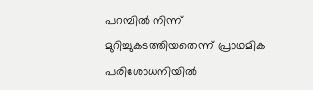പറമ്പിൽ നിന്ന് മുറിച്ചുകടത്തിയതെന്ന് പ്രാഥമിക പരിശോധനിയിൽ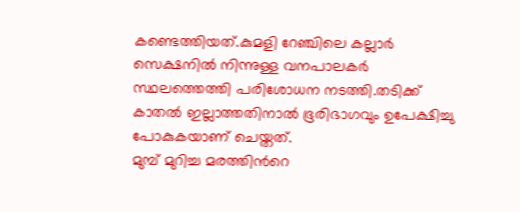കണ്ടെത്തിയത്.കുമളി റേഞ്ചിലെ കല്ലാർ സെക്ഷനിൽ നിന്നുള്ള വനപാലകർ സ്ഥലത്തെത്തി പരിശോധന നടത്തി.തടിക്ക് കാതൽ ഇല്ലാത്തതിനാൽ ഭൂരിഭാഗവും ഉപേക്ഷിച്ചു പോകുകയാണ് ചെയ്തത്.
മുമ്പ് മുറിച്ച മരത്തിൻറെ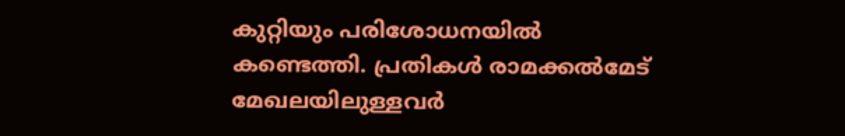കുറ്റിയും പരിശോധനയിൽ കണ്ടെത്തി. പ്രതികൾ രാമക്കൽമേട് മേഖലയിലുള്ളവർ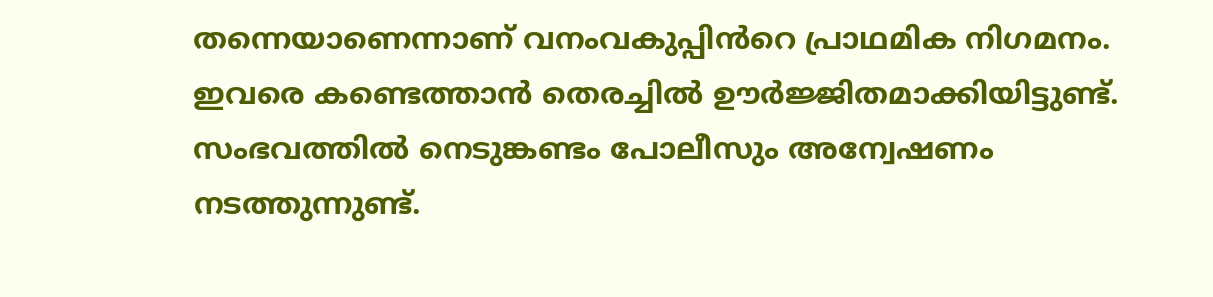തന്നെയാണെന്നാണ് വനംവകുപ്പിൻറെ പ്രാഥമിക നിഗമനം. ഇവരെ കണ്ടെത്താൻ തെരച്ചിൽ ഊർജ്ജിതമാക്കിയിട്ടുണ്ട്. സംഭവത്തിൽ നെടുങ്കണ്ടം പോലീസും അന്വേഷണം നടത്തുന്നുണ്ട്.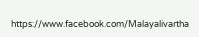https://www.facebook.com/Malayalivartha